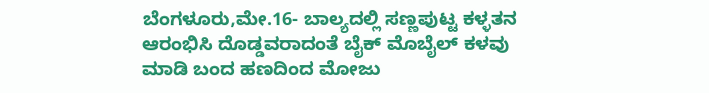ಬೆಂಗಳೂರು,ಮೇ.16- ಬಾಲ್ಯದಲ್ಲಿ ಸಣ್ಣಪುಟ್ಟ ಕಳ್ಳತನ ಆರಂಭಿಸಿ ದೊಡ್ಡವರಾದಂತೆ ಬೈಕ್ ಮೊಬೈಲ್ ಕಳವು ಮಾಡಿ ಬಂದ ಹಣದಿಂದ ಮೋಜು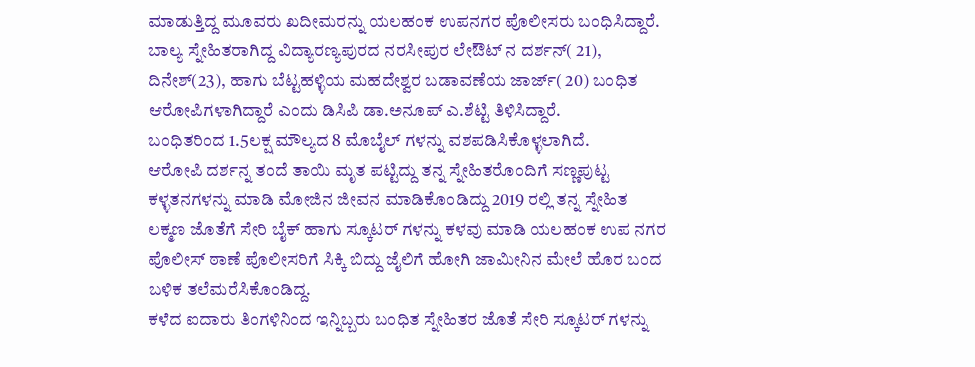ಮಾಡುತ್ತಿದ್ದ ಮೂವರು ಖದೀಮರನ್ನು ಯಲಹಂಕ ಉಪನಗರ ಪೊಲೀಸರು ಬಂಧಿಸಿದ್ದಾರೆ.
ಬಾಲ್ಯ ಸ್ನೇಹಿತರಾಗಿದ್ದ ವಿದ್ಯಾರಣ್ಯಪುರದ ನರಸೀಪುರ ಲೇಔಟ್ ನ ದರ್ಶನ್( 21), ದಿನೇಶ್(23), ಹಾಗು ಬೆಟ್ಟಹಳ್ಳಿಯ ಮಹದೇಶ್ವರ ಬಡಾವಣೆಯ ಜಾರ್ಜ್( 20) ಬಂಧಿತ ಆರೋಪಿಗಳಾಗಿದ್ದಾರೆ ಎಂದು ಡಿಸಿಪಿ ಡಾ.ಅನೂಪ್ ಎ.ಶೆಟ್ಟಿ ತಿಳಿಸಿದ್ದಾರೆ.
ಬಂಧಿತರಿಂದ 1.5ಲಕ್ಷ ಮೌಲ್ಯದ 8 ಮೊಬೈಲ್ ಗಳನ್ನು ವಶಪಡಿಸಿಕೊಳ್ಳಲಾಗಿದೆ.
ಆರೋಪಿ ದರ್ಶನ್ನ ತಂದೆ ತಾಯಿ ಮೃತ ಪಟ್ಟಿದ್ದು ತನ್ನ ಸ್ನೇಹಿತರೊಂದಿಗೆ ಸಣ್ಣಪುಟ್ಟ ಕಳ್ಳತನಗಳನ್ನು ಮಾಡಿ ಮೋಜಿನ ಜೀವನ ಮಾಡಿಕೊಂಡಿದ್ದು 2019 ರಲ್ಲಿ ತನ್ನ ಸ್ನೇಹಿತ ಲಕ್ಮಣ ಜೊತೆಗೆ ಸೇರಿ ಬೈಕ್ ಹಾಗು ಸ್ಕೂಟರ್ ಗಳನ್ನು ಕಳವು ಮಾಡಿ ಯಲಹಂಕ ಉಪ ನಗರ ಪೊಲೀಸ್ ಠಾಣೆ ಪೊಲೀಸರಿಗೆ ಸಿಕ್ಕಿ ಬಿದ್ದು ಜೈಲಿಗೆ ಹೋಗಿ ಜಾಮೀನಿನ ಮೇಲೆ ಹೊರ ಬಂದ ಬಳಿಕ ತಲೆಮರೆಸಿಕೊಂಡಿದ್ದ.
ಕಳೆದ ಐದಾರು ತಿಂಗಳಿನಿಂದ ಇನ್ನಿಬ್ಬರು ಬಂಧಿತ ಸ್ನೇಹಿತರ ಜೊತೆ ಸೇರಿ ಸ್ಕೂಟರ್ ಗಳನ್ನು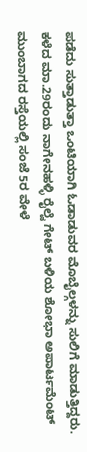ಪಡೆದು ಸುತ್ತಾಡುತ್ತಾ ಒಂಟಿಯಾಗಿ ಓಡಾಡುವರ ಮೊಬೈಲ್ಗಳನ್ನು ಸುಲಿಗೆ ಮಾಡುತ್ತಿದ್ದರು.
ಕಳೆದ ಮಾ.29ರಂದು ನಾಗೇನಹಳ್ಳಿ ರೈಲ್ವೆ ಗೇಟ್ ಬಳಿಯ ಶೋಭಾ ಅಪಾರ್ಟಮೆಂಟ್ ಮುಂಬಾಗದ ರಸ್ತೆಯಲ್ಲಿ ಸಂಜೆ 5ರ ವೇಳೆ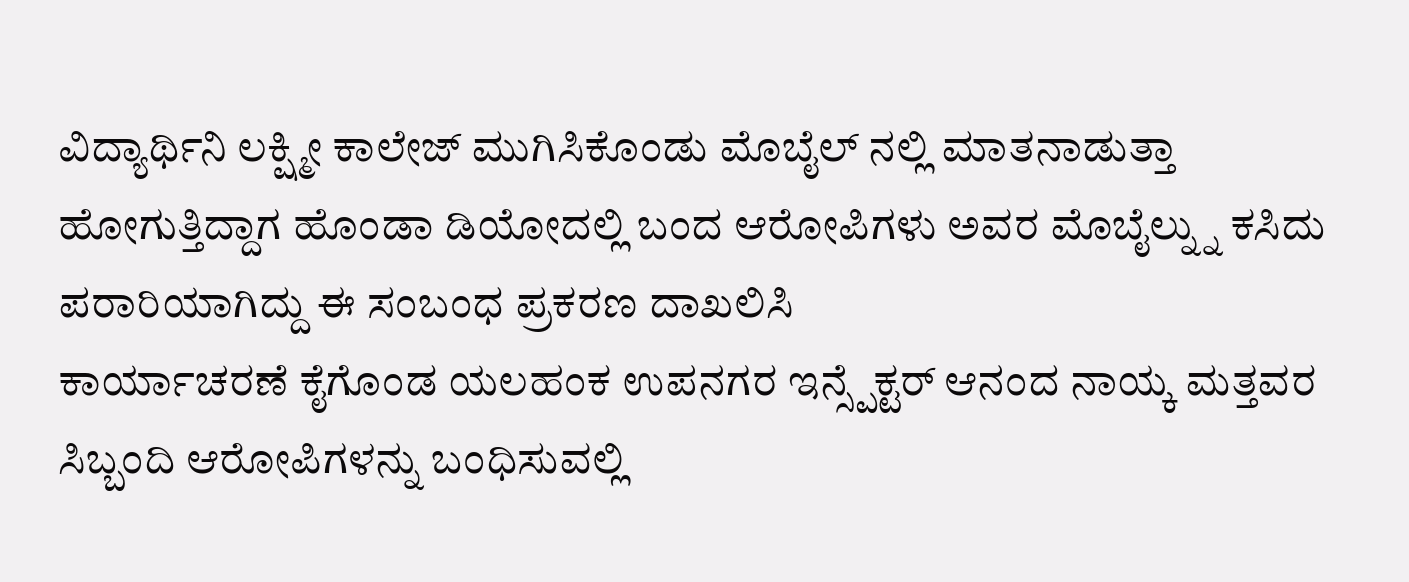ವಿದ್ಯಾರ್ಥಿನಿ ಲಕ್ಷ್ಮೀ ಕಾಲೇಜ್ ಮುಗಿಸಿಕೊಂಡು ಮೊಬೈಲ್ ನಲ್ಲಿ ಮಾತನಾಡುತ್ತಾ ಹೋಗುತ್ತಿದ್ದಾಗ ಹೊಂಡಾ ಡಿಯೋದಲ್ಲಿ ಬಂದ ಆರೋಪಿಗಳು ಅವರ ಮೊಬೈಲ್ನ್ನು ಕಸಿದು ಪರಾರಿಯಾಗಿದ್ದು ಈ ಸಂಬಂಧ ಪ್ರಕರಣ ದಾಖಲಿಸಿ
ಕಾರ್ಯಾಚರಣೆ ಕೈಗೊಂಡ ಯಲಹಂಕ ಉಪನಗರ ಇನ್ಸ್ಪೆಕ್ಟರ್ ಆನಂದ ನಾಯ್ಕ ಮತ್ತವರ ಸಿಬ್ಬಂದಿ ಆರೋಪಿಗಳನ್ನು ಬಂಧಿಸುವಲ್ಲಿ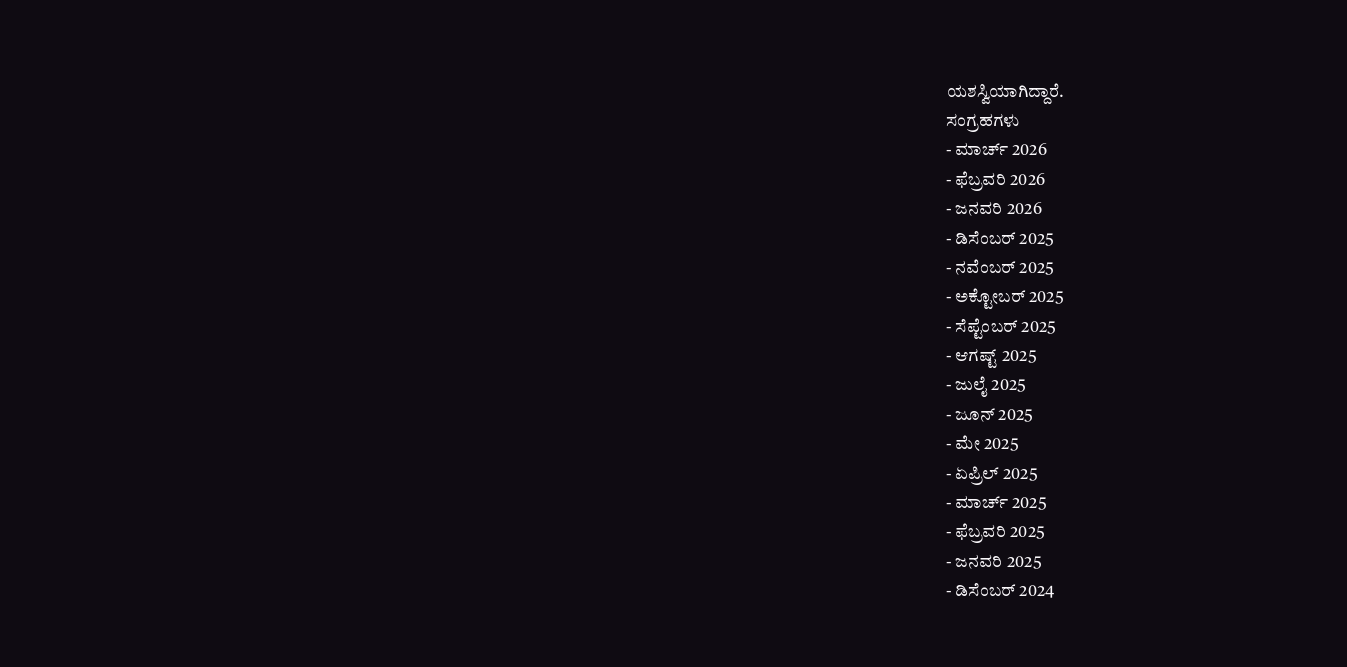ಯಶಸ್ವಿಯಾಗಿದ್ದಾರೆ.
ಸಂಗ್ರಹಗಳು
- ಮಾರ್ಚ್ 2026
- ಫೆಬ್ರವರಿ 2026
- ಜನವರಿ 2026
- ಡಿಸೆಂಬರ್ 2025
- ನವೆಂಬರ್ 2025
- ಅಕ್ಟೋಬರ್ 2025
- ಸೆಪ್ಟೆಂಬರ್ 2025
- ಆಗಷ್ಟ್ 2025
- ಜುಲೈ 2025
- ಜೂನ್ 2025
- ಮೇ 2025
- ಏಪ್ರಿಲ್ 2025
- ಮಾರ್ಚ್ 2025
- ಫೆಬ್ರವರಿ 2025
- ಜನವರಿ 2025
- ಡಿಸೆಂಬರ್ 2024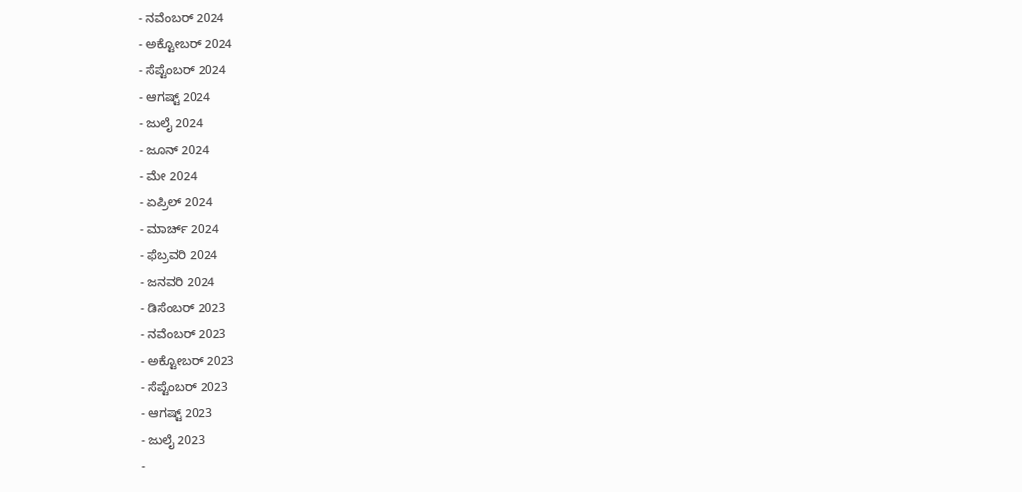- ನವೆಂಬರ್ 2024
- ಅಕ್ಟೋಬರ್ 2024
- ಸೆಪ್ಟೆಂಬರ್ 2024
- ಆಗಷ್ಟ್ 2024
- ಜುಲೈ 2024
- ಜೂನ್ 2024
- ಮೇ 2024
- ಏಪ್ರಿಲ್ 2024
- ಮಾರ್ಚ್ 2024
- ಫೆಬ್ರವರಿ 2024
- ಜನವರಿ 2024
- ಡಿಸೆಂಬರ್ 2023
- ನವೆಂಬರ್ 2023
- ಅಕ್ಟೋಬರ್ 2023
- ಸೆಪ್ಟೆಂಬರ್ 2023
- ಆಗಷ್ಟ್ 2023
- ಜುಲೈ 2023
-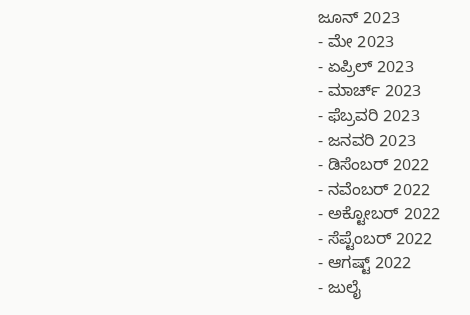ಜೂನ್ 2023
- ಮೇ 2023
- ಏಪ್ರಿಲ್ 2023
- ಮಾರ್ಚ್ 2023
- ಫೆಬ್ರವರಿ 2023
- ಜನವರಿ 2023
- ಡಿಸೆಂಬರ್ 2022
- ನವೆಂಬರ್ 2022
- ಅಕ್ಟೋಬರ್ 2022
- ಸೆಪ್ಟೆಂಬರ್ 2022
- ಆಗಷ್ಟ್ 2022
- ಜುಲೈ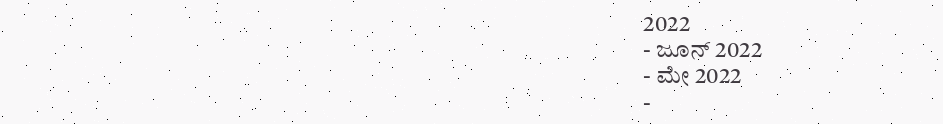2022
- ಜೂನ್ 2022
- ಮೇ 2022
-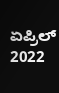ಏಪ್ರಿಲ್ 2022